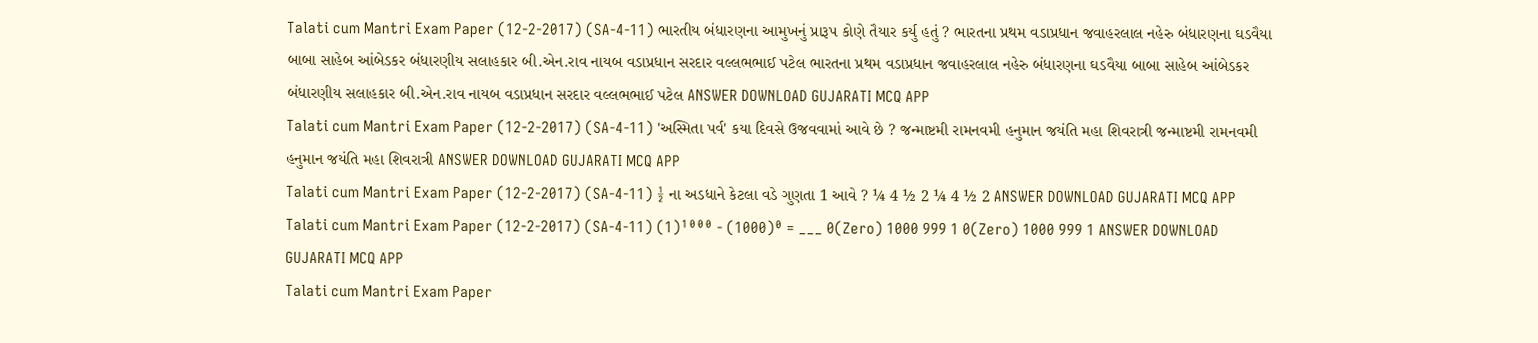Talati cum Mantri Exam Paper (12-2-2017) (SA-4-11) ભારતીય બંધારણના આમુખનું પ્રારૂપ કોણે તૈયાર કર્યુ હતું ? ભારતના પ્રથમ વડાપ્રધાન જવાહરલાલ નહેરુ બંધારણના ઘડવૈયા બાબા સાહેબ આંબેડકર બંધારણીય સલાહકાર બી.એન.રાવ નાયબ વડાપ્રધાન સરદાર વલ્લભભાઈ પટેલ ભારતના પ્રથમ વડાપ્રધાન જવાહરલાલ નહેરુ બંધારણના ઘડવૈયા બાબા સાહેબ આંબેડકર બંધારણીય સલાહકાર બી.એન.રાવ નાયબ વડાપ્રધાન સરદાર વલ્લભભાઈ પટેલ ANSWER DOWNLOAD GUJARATI MCQ APP
Talati cum Mantri Exam Paper (12-2-2017) (SA-4-11) 'અસ્મિતા પર્વ' કયા દિવસે ઉજવવામાં આવે છે ? જન્માષ્ટમી રામનવમી હનુમાન જયંતિ મહા શિવરાત્રી જન્માષ્ટમી રામનવમી હનુમાન જયંતિ મહા શિવરાત્રી ANSWER DOWNLOAD GUJARATI MCQ APP
Talati cum Mantri Exam Paper (12-2-2017) (SA-4-11) ½ ના અડધાને કેટલા વડે ગુણતા 1 આવે ? ¼ 4 ½ 2 ¼ 4 ½ 2 ANSWER DOWNLOAD GUJARATI MCQ APP
Talati cum Mantri Exam Paper (12-2-2017) (SA-4-11) (1)¹⁰⁰⁰ - (1000)⁰ = ___ 0(Zero) 1000 999 1 0(Zero) 1000 999 1 ANSWER DOWNLOAD GUJARATI MCQ APP
Talati cum Mantri Exam Paper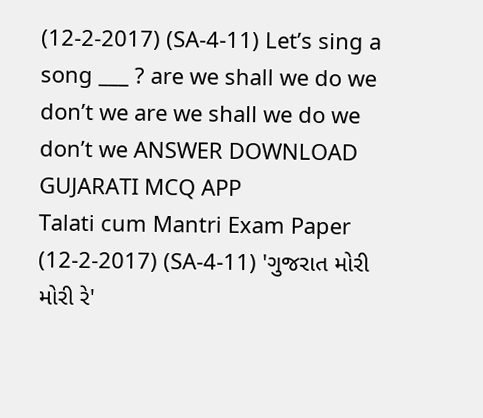(12-2-2017) (SA-4-11) Let’s sing a song ___ ? are we shall we do we don’t we are we shall we do we don’t we ANSWER DOWNLOAD GUJARATI MCQ APP
Talati cum Mantri Exam Paper (12-2-2017) (SA-4-11) 'ગુજરાત મોરી મોરી રે'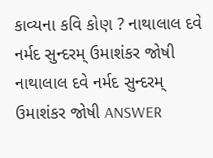કાવ્યના કવિ કોણ ? નાથાલાલ દવે નર્મદ સુન્દરમ્ ઉમાશંકર જોષી નાથાલાલ દવે નર્મદ સુન્દરમ્ ઉમાશંકર જોષી ANSWER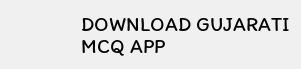DOWNLOAD GUJARATI MCQ APP